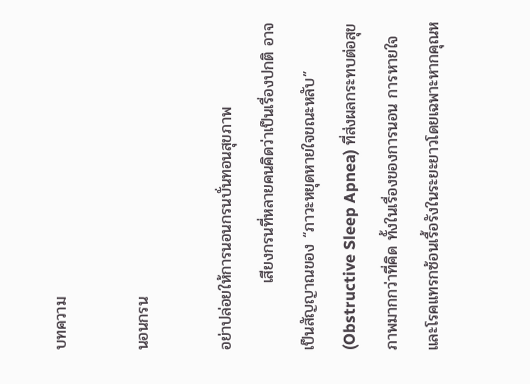บทความ

นอนกรน

อย่าปล่อยให้การนอนกรนบั่นทอนสุขภาพ
            เสียงกรนที่หลายคนคิดว่าเป็นเรื่องปกติ อาจเป็นสัญญาณของ “ภาวะหยุดหายใจขณะหลับ” (Obstructive Sleep Apnea) ที่ส่งผลกระทบต่อสุขภาพมากกว่าที่คิด ทั้งในเรื่องของการนอน การหายใจ และโรคแทรกซ้อนเรื้อรังในระยะยาวโดยเฉพาะหากคุณห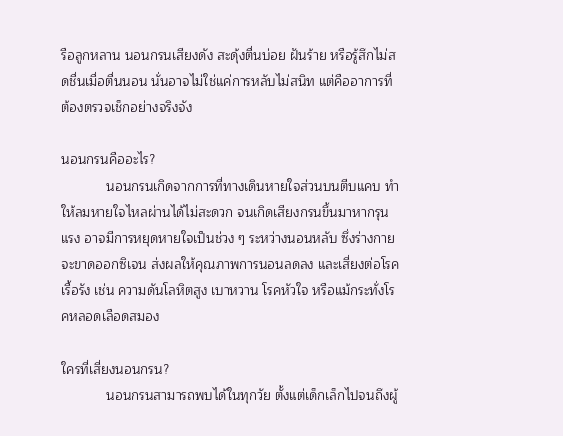รือลูกหลาน นอนกรนเสียงดัง สะดุ้งตื่นบ่อย ฝันร้าย หรือรู้สึกไม่สดชื่นเมื่อตื่นนอน นั่นอาจไม่ใช่แค่การหลับไม่สนิท แต่คืออาการที่ต้องตรวจเช็กอย่างจริงจัง

นอนกรนคืออะไร?
            นอนกรนเกิดจากการที่ทางเดินหายใจส่วนบนตีบแคบ ทำให้ลมหายใจไหลผ่านได้ไม่สะดวก จนเกิดเสียงกรนขึ้นมาหากรุนแรง อาจมีการหยุดหายใจเป็นช่วง ๆ ระหว่างนอนหลับ ซึ่งร่างกายจะขาดออกซิเจน ส่งผลให้คุณภาพการนอนลดลง และเสี่ยงต่อโรคเรื้อรัง เช่น ความดันโลหิตสูง เบาหวาน โรคหัวใจ หรือแม้กระทั่งโรคหลอดเลือดสมอง

ใครที่เสี่ยงนอนกรน?
            นอนกรนสามารถพบได้ในทุกวัย ตั้งแต่เด็กเล็กไปจนถึงผู้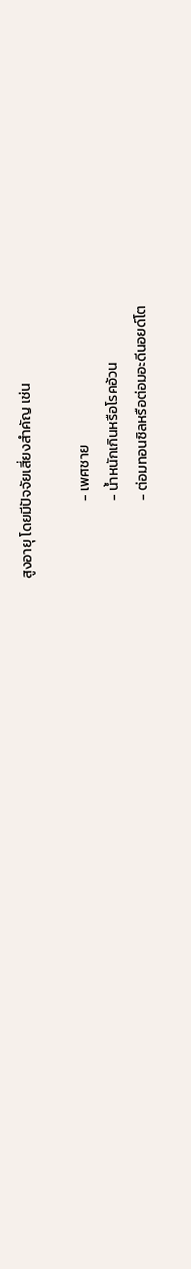สูงอายุ โดยมีปัจจัยเสี่ยงสำคัญ เช่น

                        - เพศชาย
                        - น้ำหนักเกินหรือโรคอ้วน
                        - ต่อมทอนซิลหรือต่อมอะดีนอยด์โต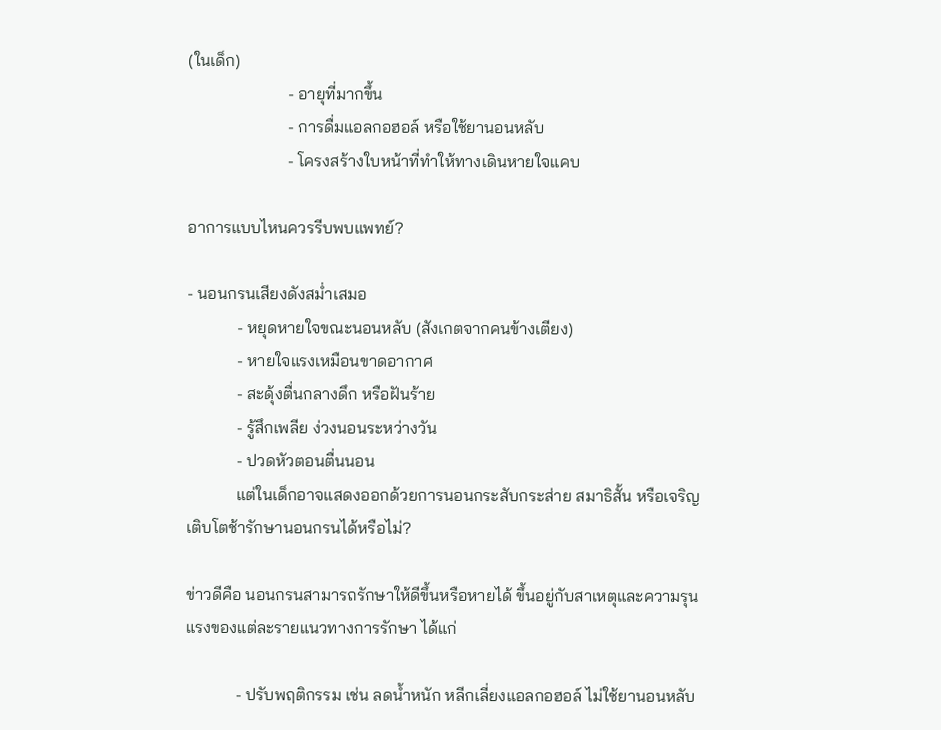(ในเด็ก)
                        - อายุที่มากขึ้น
                        - การดื่มแอลกอฮอล์ หรือใช้ยานอนหลับ
                        - โครงสร้างใบหน้าที่ทำให้ทางเดินหายใจแคบ

อาการแบบไหนควรรีบพบแพทย์?

- นอนกรนเสียงดังสม่ำเสมอ
            - หยุดหายใจขณะนอนหลับ (สังเกตจากคนข้างเตียง)
            - หายใจแรงเหมือนขาดอากาศ
            - สะดุ้งตื่นกลางดึก หรือฝันร้าย
            - รู้สึกเพลีย ง่วงนอนระหว่างวัน
            - ปวดหัวตอนตื่นนอน
            แต่ในเด็กอาจแสดงออกด้วยการนอนกระสับกระส่าย สมาธิสั้น หรือเจริญเติบโตช้ารักษานอนกรนได้หรือไม่?

ข่าวดีคือ นอนกรนสามารถรักษาให้ดีขึ้นหรือหายได้ ขึ้นอยู่กับสาเหตุและความรุนแรงของแต่ละรายแนวทางการรักษา ได้แก่

            - ปรับพฤติกรรม เช่น ลดน้ำหนัก หลีกเลี่ยงแอลกอฮอล์ ไม่ใช้ยานอนหลับ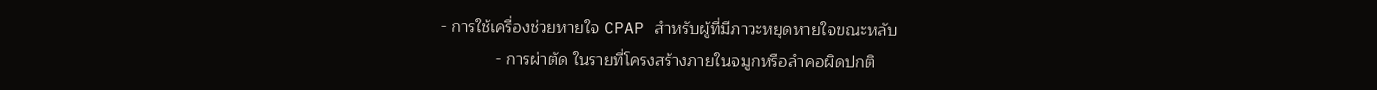- การใช้เครื่องช่วยหายใจ CPAP สำหรับผู้ที่มีภาวะหยุดหายใจขณะหลับ
            - การผ่าตัด ในรายที่โครงสร้างภายในจมูกหรือลำคอผิดปกติ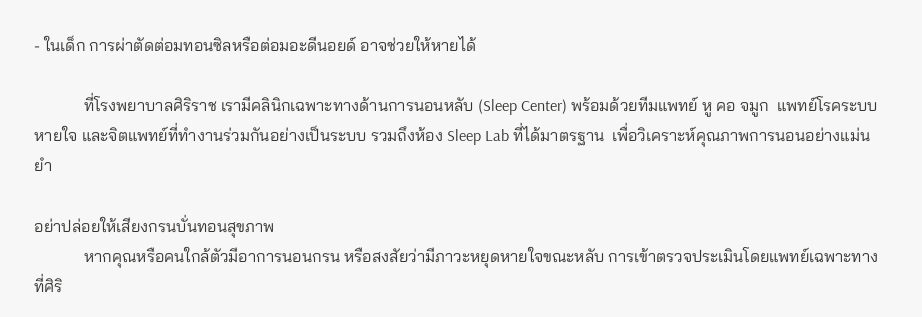- ในเด็ก การผ่าตัดต่อมทอนซิลหรือต่อมอะดีนอยด์ อาจช่วยให้หายได้

            ที่โรงพยาบาลศิริราช เรามีคลินิกเฉพาะทางด้านการนอนหลับ (Sleep Center) พร้อมด้วยทีมแพทย์ หู คอ จมูก  แพทย์โรคระบบหายใจ และจิตแพทย์ที่ทำงานร่วมกันอย่างเป็นระบบ รวมถึงห้อง Sleep Lab ที่ได้มาตรฐาน  เพื่อวิเคราะห์คุณภาพการนอนอย่างแม่นยำ

อย่าปล่อยให้เสียงกรนบั่นทอนสุขภาพ
            หากคุณหรือคนใกล้ตัวมีอาการนอนกรน หรือสงสัยว่ามีภาวะหยุดหายใจขณะหลับ การเข้าตรวจประเมินโดยแพทย์เฉพาะทางที่ศิริ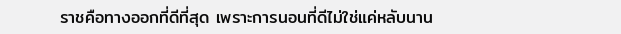ราชคือทางออกที่ดีที่สุด เพราะการนอนที่ดีไม่ใช่แค่หลับนาน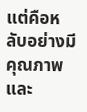แต่คือหลับอย่างมีคุณภาพ และ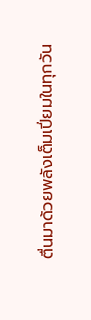ตื่นมาด้วยพลังเต็มเปี่ยมในทุกวัน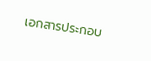เอกสารประกอบ